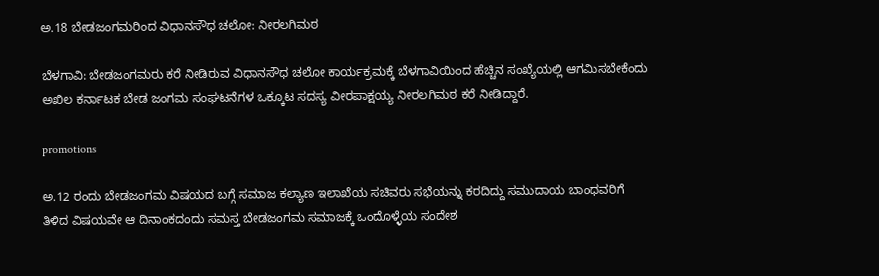ಅ.18 ಬೇಡಜಂಗಮರಿಂದ ವಿಧಾನಸೌಧ ಚಲೋ: ನೀರಲಗಿಮಠ

ಬೆಳಗಾವಿ: ಬೇಡಜಂಗಮರು ಕರೆ‌ ನೀಡಿರುವ ವಿಧಾನಸೌಧ ಚಲೋ ಕಾರ್ಯಕ್ರಮಕ್ಕೆ‌ ಬೆಳಗಾವಿಯಿಂದ ಹೆಚ್ಚಿನ ಸಂಖ್ಯೆಯಲ್ಲಿ ಆಗಮಿಸಬೇಕೆಂದು ಅಖಿಲ ಕರ್ನಾಟಕ ಬೇಡ ಜಂಗಮ ಸಂಘಟನೆಗಳ ಒಕ್ಕೂಟ ಸದಸ್ಯ ವೀರಪಾಕ್ಷಯ್ಯ ನೀರಲಗಿಮಠ ಕರೆ ನೀಡಿದ್ದಾರೆ.

promotions

ಅ.12 ರಂದು ಬೇಡಜಂಗಮ ವಿಷಯದ ಬಗ್ಗೆ ಸಮಾಜ ಕಲ್ಯಾಣ ಇಲಾಖೆಯ ಸಚಿವರು ಸಭೆಯನ್ನು ಕರದಿದ್ದು ಸಮುದಾಯ ಬಾಂಧವರಿಗೆ ತಿಳಿದ ವಿಷಯವೇ ಆ ದಿನಾಂಕದಂದು ಸಮಸ್ತ ಬೇಡಜಂಗಮ ಸಮಾಜಕ್ಕೆ ಒಂದೊಳ್ಳೆಯ ಸಂದೇಶ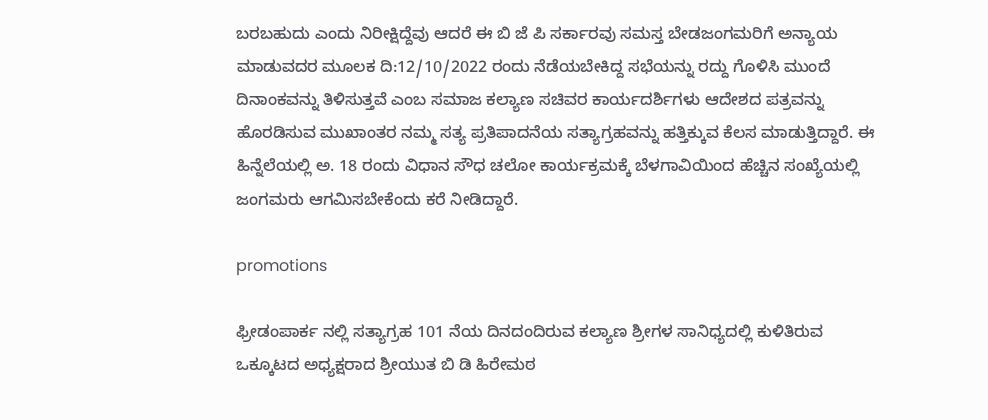ಬರಬಹುದು ಎಂದು ನಿರೀಕ್ಷಿದ್ದೆವು ಆದರೆ ಈ ಬಿ ಜೆ ಪಿ ಸರ್ಕಾರವು ಸಮಸ್ತ ಬೇಡಜಂಗಮರಿಗೆ ಅನ್ಯಾಯ ಮಾಡುವದರ ಮೂಲಕ ದಿ:12/10/2022 ರಂದು ನೆಡೆಯಬೇಕಿದ್ದ ಸಭೆಯನ್ನು ರದ್ದು ಗೊಳಿಸಿ ಮುಂದೆ ದಿನಾಂಕವನ್ನು ತಿಳಿಸುತ್ತವೆ ಎಂಬ ಸಮಾಜ ಕಲ್ಯಾಣ ಸಚಿವರ ಕಾರ್ಯದರ್ಶಿಗಳು ಆದೇಶದ ಪತ್ರವನ್ನು ಹೊರಡಿಸುವ ಮುಖಾಂತರ ನಮ್ಮ ಸತ್ಯ ಪ್ರತಿಪಾದನೆಯ ಸತ್ಯಾಗ್ರಹವನ್ನು ಹತ್ತಿಕ್ಕುವ ಕೆಲಸ ಮಾಡುತ್ತಿದ್ದಾರೆ. ಈ‌ ಹಿನ್ನೆಲೆಯಲ್ಲಿ ಅ. 18 ರಂದು ವಿಧಾನ ಸೌಧ ಚಲೋ ಕಾರ್ಯಕ್ರಮಕ್ಕೆ ಬೆಳಗಾವಿಯಿಂದ ‌ಹೆಚ್ಚಿನ ಸಂಖ್ಯೆಯಲ್ಲಿ ಜಂಗಮರು ಆಗಮಿಸಬೇಕೆಂದು ಕರೆ ನೀಡಿದ್ದಾರೆ.

promotions

ಫ್ರೀಡಂಪಾರ್ಕ ನಲ್ಲಿ ಸತ್ಯಾಗ್ರಹ 101 ನೆಯ ದಿನದಂದಿರುವ ಕಲ್ಯಾಣ ಶ್ರೀಗಳ ಸಾನಿಧ್ಯದಲ್ಲಿ ಕುಳಿತಿರುವ ಒಕ್ಕೂಟದ ಅಧ್ಯಕ್ಷರಾದ ಶ್ರೀಯುತ ಬಿ ಡಿ ಹಿರೇಮಠ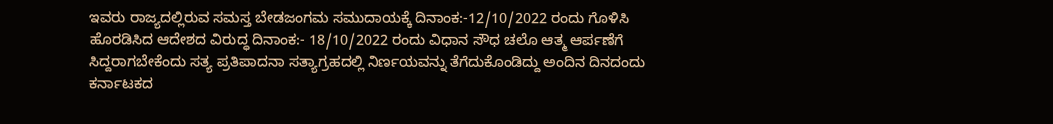ಇವರು ರಾಜ್ಯದಲ್ಲಿರುವ ಸಮಸ್ತ ಬೇಡಜಂಗಮ ಸಮುದಾಯಕ್ಕೆ ದಿನಾಂಕ:-12/10/2022 ರಂದು ಗೊಳಿಸಿ ಹೊರಡಿಸಿದ ಆದೇಶದ ವಿರುದ್ಧ ದಿನಾಂಕ:- 18/10/2022 ರಂದು ವಿಧಾನ ಸೌಧ ಚಲೊ ಆತ್ಮ ಆರ್ಪಣೆಗೆ ಸಿದ್ದರಾಗಬೇಕೆಂದು ಸತ್ಯ ಪ್ರತಿಪಾದನಾ ಸತ್ಯಾಗ್ರಹದಲ್ಲಿ ನಿರ್ಣಯವನ್ನು ತೆಗೆದುಕೊಂಡಿದ್ದು ಅಂದಿನ ದಿನದಂದು ಕರ್ನಾಟಕದ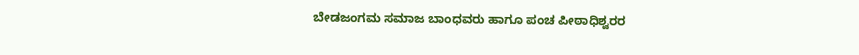ಬೇಡಜಂಗಮ ಸಮಾಜ ಬಾಂಧವರು ಹಾಗೂ ಪಂಚ ಪೀಠಾಧಿಶ್ವರರ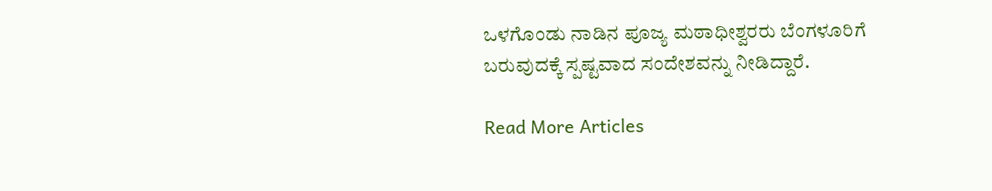ಒಳಗೊಂಡು ನಾಡಿನ ಪೂಜ್ಯ ಮಠಾಧೀಶ್ವರರು ಬೆಂಗಳೂರಿಗೆ ಬರುವುದಕ್ಕೆ ಸ್ಪಷ್ಟವಾದ ಸಂದೇಶವನ್ನು ನೀಡಿದ್ದಾರೆ.

Read More Articles